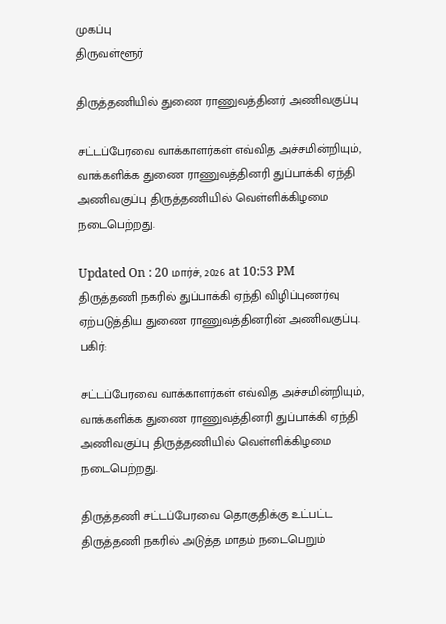முகப்பு
திருவள்ளூர்

திருத்தணியில் துணை ராணுவத்தினர் அணிவகுப்பு

சட்டப்பேரவை வாக்காளர்கள் எவ்வித அச்சமின்றியும், வாக்களிக்க துணை ராணுவத்தினரி துப்பாக்கி ஏந்தி அணிவகுப்பு திருத்தணியில் வெள்ளிக்கிழமை நடைபெற்றது.

Updated On : 20 மார்ச், 2026 at 10:53 PM
திருத்தணி நகரில் துப்பாக்கி ஏந்தி விழிப்புணர்வு ஏற்படுத்திய துணை ராணுவத்தினரின் அணிவகுப்பு.
பகிர்:

சட்டப்பேரவை வாக்காளர்கள் எவ்வித அச்சமின்றியும், வாக்களிக்க துணை ராணுவத்தினரி துப்பாக்கி ஏந்தி அணிவகுப்பு திருத்தணியில் வெள்ளிக்கிழமை நடைபெற்றது.

திருத்தணி சட்டப்பேரவை தொகுதிக்கு உட்பட்ட திருத்தணி நகரில் அடுத்த மாதம் நடைபெறும்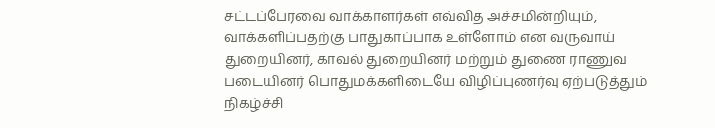சட்டப்பேரவை வாக்காளர்கள் எவ்வித அச்சமின்றியும், வாக்களிப்பதற்கு பாதுகாப்பாக உள்ளோம் என வருவாய் துறையினர், காவல் துறையினர் மற்றும் துணை ராணுவ படையினர் பொதுமக்களிடையே விழிப்புணர்வு ஏற்படுத்தும் நிகழ்ச்சி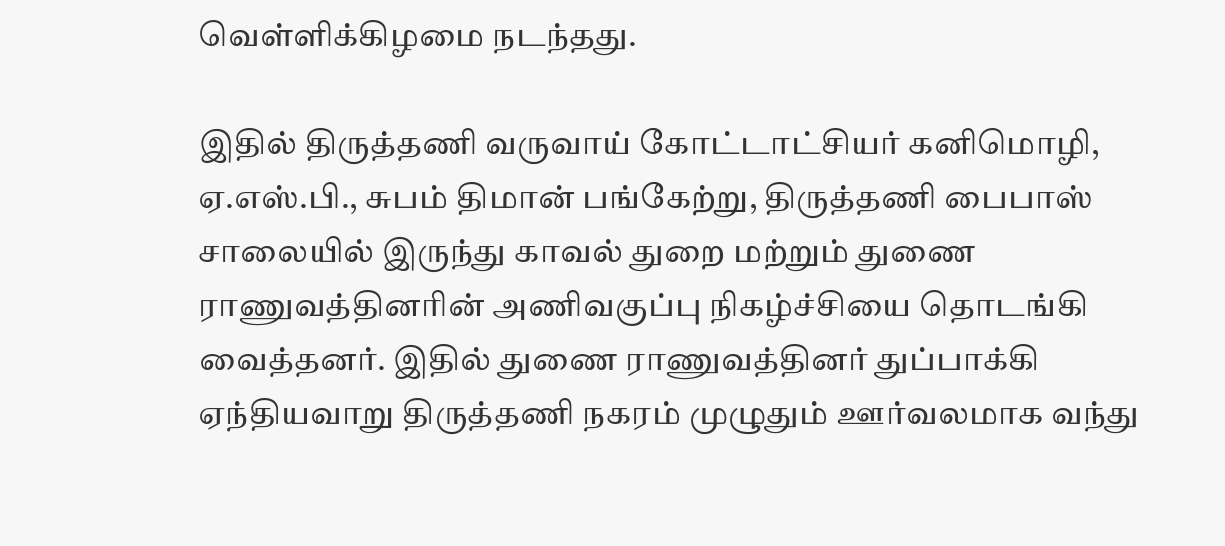வெள்ளிக்கிழமை நடந்தது.

இதில் திருத்தணி வருவாய் கோட்டாட்சியர் கனிமொழி, ஏ.எஸ்.பி., சுபம் திமான் பங்கேற்று, திருத்தணி பைபாஸ் சாலையில் இருந்து காவல் துறை மற்றும் துணை ராணுவத்தினரின் அணிவகுப்பு நிகழ்ச்சியை தொடங்கி வைத்தனர். இதில் துணை ராணுவத்தினர் துப்பாக்கி ஏந்தியவாறு திருத்தணி நகரம் முழுதும் ஊர்வலமாக வந்து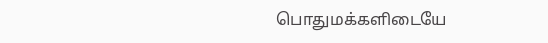பொதுமக்களிடையே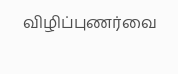விழிப்புணர்வை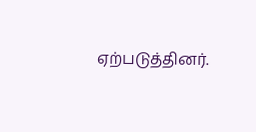ஏற்படுத்தினர்.